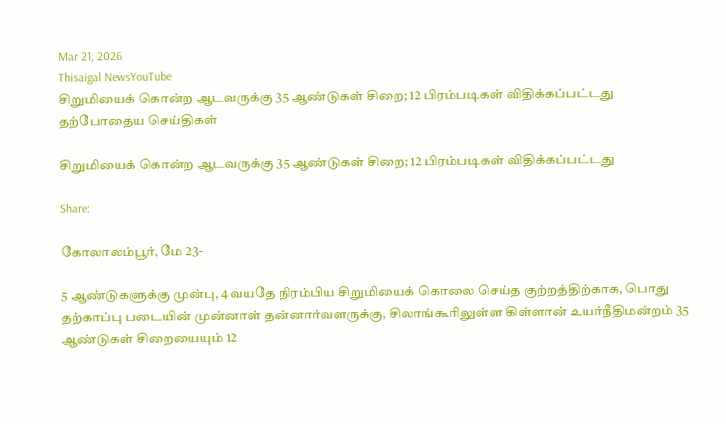Mar 21, 2026
Thisaigal NewsYouTube
சிறுமியைக் கொன்ற ஆடவருக்கு 35 ஆண்டுகள் சிறை; 12 பிரம்படிகள் விதிக்கப்பட்டது
தற்போதைய செய்திகள்

சிறுமியைக் கொன்ற ஆடவருக்கு 35 ஆண்டுகள் சிறை; 12 பிரம்படிகள் விதிக்கப்பட்டது

Share:

கோலாலம்பூர், மே 23-

5 ஆண்டுகளுக்கு முன்பு, 4 வயதே நிரம்பிய சிறுமியைக் கொலை செய்த குற்றத்திற்காக, பொது தற்காப்பு படையின் முன்னாள் தன்னார்வளருக்கு, சிலாங்கூரிலுள்ள கிள்ளான் உயர்நீதிமன்றம் 35 ஆண்டுகள் சிறையையும் 12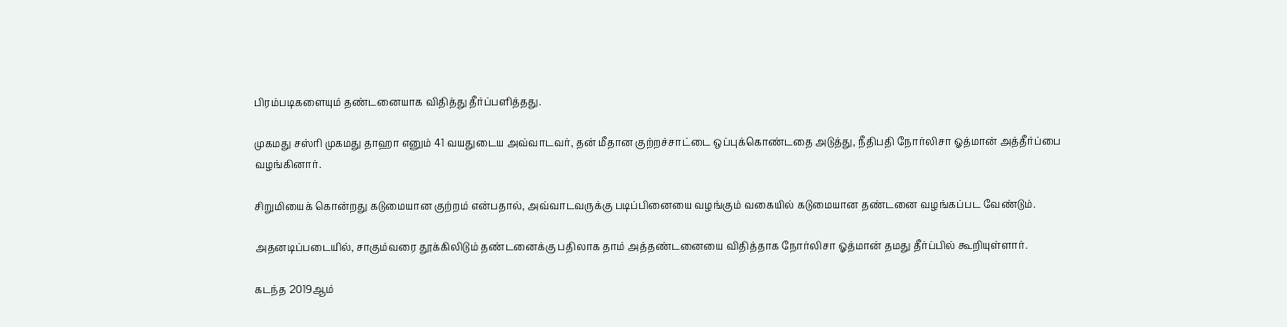பிரம்படிகளையும் தண்டனையாக விதித்து தீர்ப்பளித்தது.

முகமது சஸ்ரி முகமது தாஹா எனும் 41 வயதுடைய அவ்வாடவர், தன் மீதான குற்றச்சாட்டை ஒப்புக்கொண்டதை அடுத்து, நீதிபதி நோர்லிசா ஓத்மான் அத்தீர்ப்பை வழங்கினார்.

சிறுமியைக் கொன்றது கடுமையான குற்றம் என்பதால், அவ்வாடவருக்கு படிப்பினையை வழங்கும் வகையில் கடுமையான தண்டனை வழங்கப்பட வேண்டும்.

அதனடிப்படையில், சாகும்வரை தூக்கிலிடும் தண்டனைக்கு பதிலாக தாம் அத்தண்டனையை விதித்தாக நோர்லிசா ஓத்மான் தமது தீர்ப்பில் கூறியுள்ளார்.

கடந்த 2019ஆம்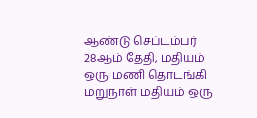ஆண்டு செப்டம்பர் 28ஆம் தேதி, மதியம் ஒரு மணி தொடங்கி மறுநாள் மதியம் ஒரு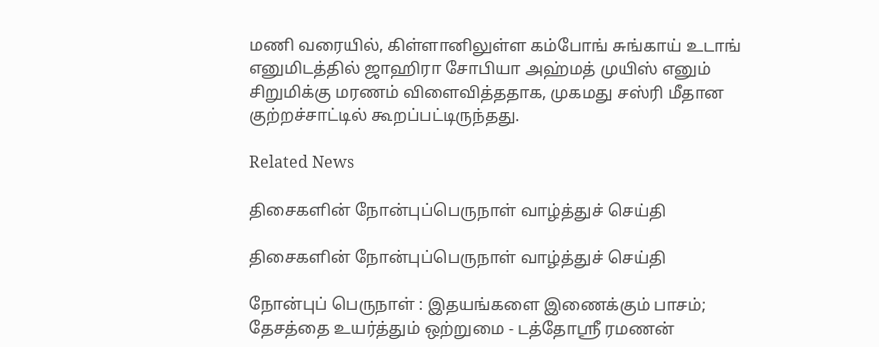மணி வரையில், கிள்ளானிலுள்ள கம்போங் சுங்காய் உடாங் எனுமிடத்தில் ஜாஹிரா சோபியா அஹ்மத் முயிஸ் எனும் சிறுமிக்கு மரணம் விளைவித்ததாக, முகமது சஸ்ரி மீதான குற்றச்சாட்டில் கூறப்பட்டிருந்தது.

Related News

திசைகளின் நோன்புப்பெருநாள் வாழ்த்துச் செய்தி

திசைகளின் நோன்புப்பெருநாள் வாழ்த்துச் செய்தி

நோன்புப் பெருநாள் : இதயங்களை இணைக்கும் பாசம்; தேசத்தை உயர்த்தும் ஒற்றுமை - டத்தோஶ்ரீ ரமணன்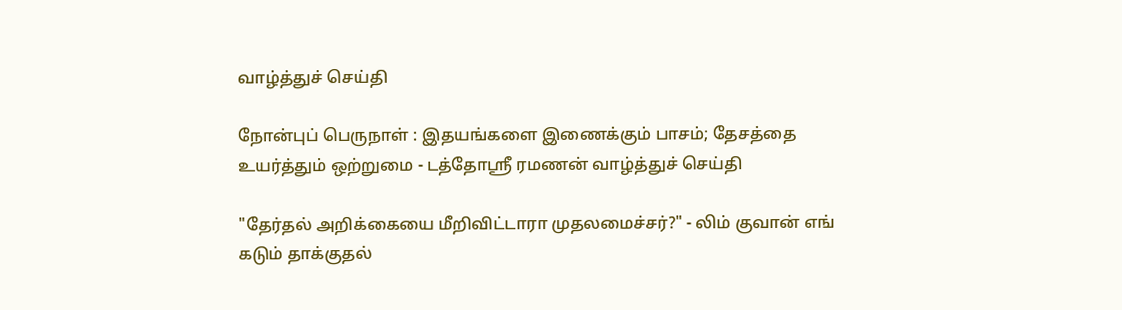வாழ்த்துச் செய்தி

நோன்புப் பெருநாள் : இதயங்களை இணைக்கும் பாசம்; தேசத்தை உயர்த்தும் ஒற்றுமை - டத்தோஶ்ரீ ரமணன் வாழ்த்துச் செய்தி

"தேர்தல் அறிக்கையை மீறிவிட்டாரா முதலமைச்சர்?" - லிம் குவான் எங் கடும் தாக்குதல்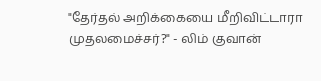"தேர்தல் அறிக்கையை மீறிவிட்டாரா முதலமைச்சர்?" - லிம் குவான்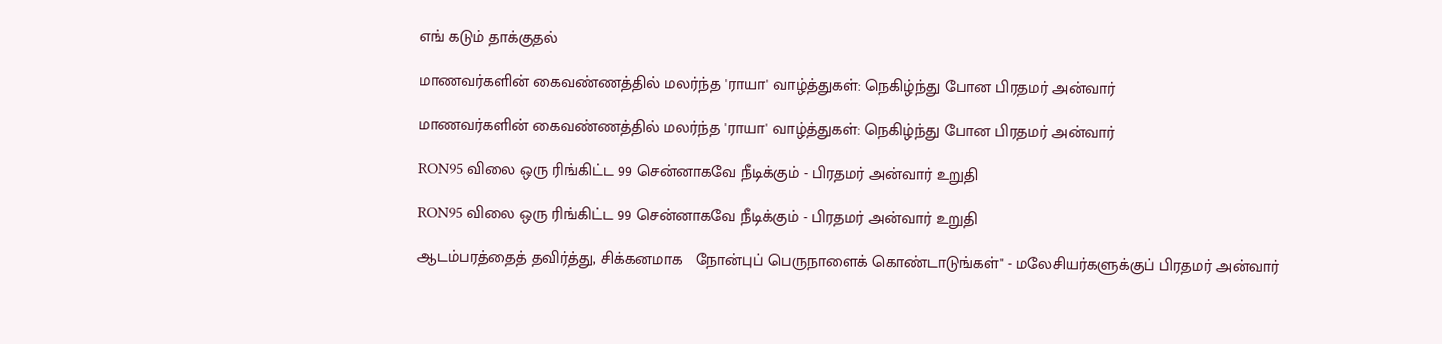எங் கடும் தாக்குதல்

மாணவர்களின் கைவண்ணத்தில் மலர்ந்த 'ராயா' வாழ்த்துகள்: நெகிழ்ந்து போன பிரதமர் அன்வார்

மாணவர்களின் கைவண்ணத்தில் மலர்ந்த 'ராயா' வாழ்த்துகள்: நெகிழ்ந்து போன பிரதமர் அன்வார்

RON95 விலை ஒரு ரிங்கிட்ட 99 சென்னாகவே நீடிக்கும் - பிரதமர் அன்வார் உறுதி

RON95 விலை ஒரு ரிங்கிட்ட 99 சென்னாகவே நீடிக்கும் - பிரதமர் அன்வார் உறுதி

ஆடம்பரத்தைத் தவிர்த்து, சிக்கனமாக   நோன்புப் பெருநாளைக் கொண்டாடுங்கள்" - மலேசியர்களுக்குப் பிரதமர் அன்வார்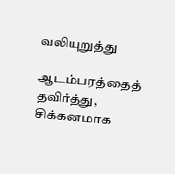வலியுறுத்து

ஆடம்பரத்தைத் தவிர்த்து, சிக்கனமாக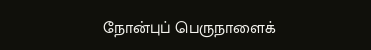நோன்புப் பெருநாளைக்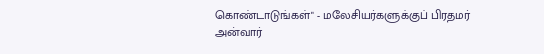கொண்டாடுங்கள்" - மலேசியர்களுக்குப் பிரதமர் அன்வார்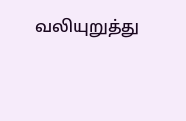வலியுறுத்து